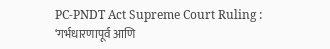PC-PNDT Act Supreme Court Ruling : ‘गर्भधारणापूर्व आणि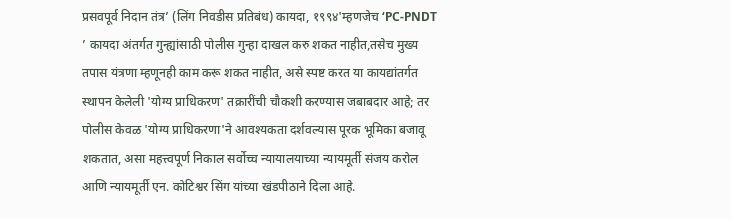प्रसवपूर्व निदान तंत्र’ (लिंग निवडीस प्रतिबंध) कायदा, १९९४'म्हणजेच ‘PC-PNDT ’ कायदा अंतर्गत गुन्ह्यांसाठी पोलीस गुन्हा दाखल करु शकत नाहीत,तसेच मुख्य तपास यंत्रणा म्हणूनही काम करू शकत नाहीत, असे स्पष्ट करत या कायद्यांतर्गत स्थापन केलेली 'योग्य प्राधिकरण' तक्रारींची चौकशी करण्यास जबाबदार आहे; तर पोलीस केवळ 'योग्य प्राधिकरणा'ने आवश्यकता दर्शवल्यास पूरक भूमिका बजावू शकतात, असा महत्त्वपूर्ण निकाल सर्वोच्च न्यायालयाच्या न्यायमूर्ती संजय करोल आणि न्यायमूर्ती एन. कोटिश्वर सिंग यांच्या खंडपीठाने दिला आहे.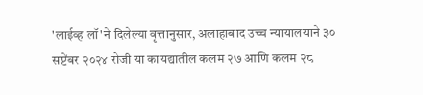'लाईव्ह लॉ'ने दिलेल्या वृत्तानुसार, अलाहाबाद उच्च न्यायालयाने ३० सप्टेंबर २०२४ रोजी या कायद्यातील कलम २७ आणि कलम २८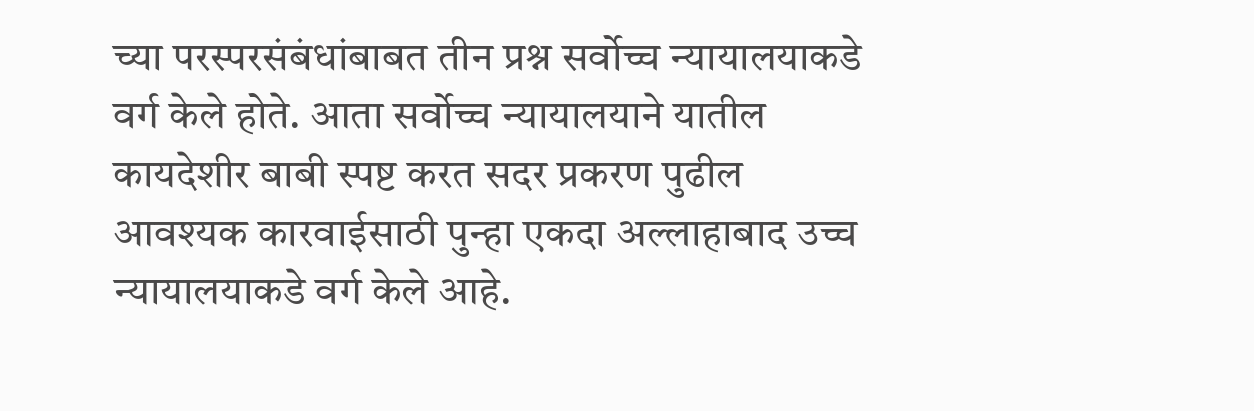च्या परस्परसंबंधांबाबत तीन प्रश्न सर्वोच्च न्यायालयाकडे वर्ग केले होते. आता सर्वोच्च न्यायालयाने यातील कायदेशीर बाबी स्पष्ट करत सदर प्रकरण पुढील आवश्यक कारवाईसाठी पुन्हा एकदा अल्लाहाबाद उच्च न्यायालयाकडे वर्ग केले आहे.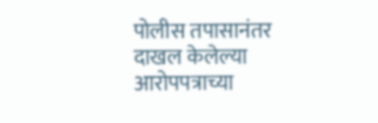पोलीस तपासानंतर दाखल केलेल्या आरोपपत्राच्या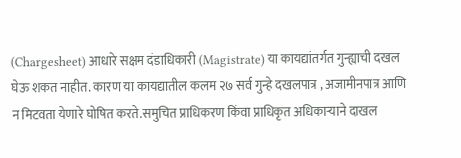(Chargesheet) आधारे सक्षम दंडाधिकारी (Magistrate) या कायद्यांतर्गत गुन्ह्याची दखल घेऊ शकत नाहीत. कारण या कायद्यातील कलम २७ सर्व गुन्हे दखलपात्र , अजामीनपात्र आणि न मिटवता येणारे घोषित करते.समुचित प्राधिकरण किंवा प्राधिकृत अधिकाऱ्याने दाखल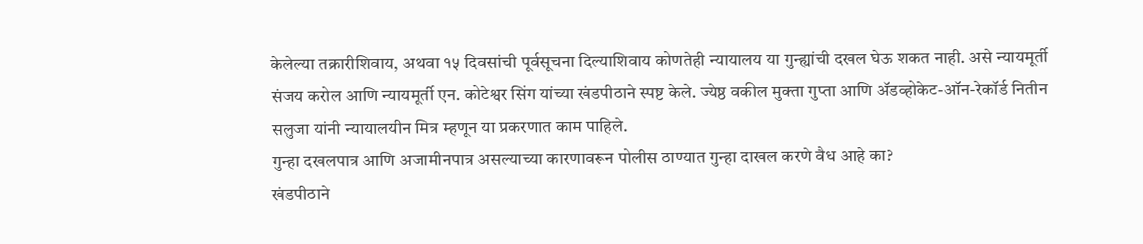केलेल्या तक्रारीशिवाय, अथवा १५ दिवसांची पूर्वसूचना दिल्याशिवाय कोणतेही न्यायालय या गुन्ह्यांची दखल घेऊ शकत नाही. असे न्यायमूर्ती संजय करोल आणि न्यायमूर्ती एन. कोटेश्वर सिंग यांच्या खंडपीठाने स्पष्ट केले. ज्येष्ठ वकील मुक्ता गुप्ता आणि ॲडव्होकेट-ऑन-रेकॉर्ड नितीन सलुजा यांनी न्यायालयीन मित्र म्हणून या प्रकरणात काम पाहिले.
गुन्हा दखलपात्र आणि अजामीनपात्र असल्याच्या कारणावरून पोलीस ठाण्यात गुन्हा दाखल करणे वैध आहे का?
खंडपीठाने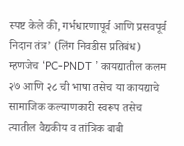स्पष्ट केले की, गर्भधारणापूर्व आणि प्रसवपूर्व निदान तंत्र’ (लिंग निवडीस प्रतिबंध) म्हणजेच ‘PC-PNDT ’ कायद्यातील कलम २७ आणि २८ ची भाषा तसेच या कायद्याचे सामाजिक कल्याणकारी स्वरूप तसेच त्यातील वैद्यकीय व तांत्रिक बाबी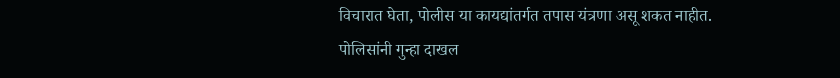विचारात घेता, पोलीस या कायद्यांतर्गत तपास यंत्रणा असू शकत नाहीत. पोलिसांनी गुन्हा दाखल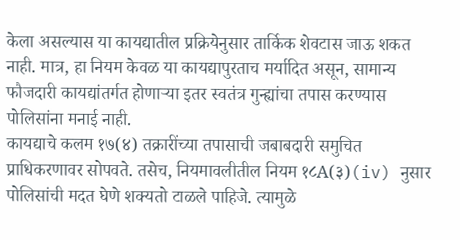केला असल्यास या कायद्यातील प्रक्रियेनुसार तार्किक शेवटास जाऊ शकत नाही. मात्र, हा नियम केवळ या कायद्यापुरताच मर्यादित असून, सामान्य फौजदारी कायद्यांतर्गत होणाऱ्या इतर स्वतंत्र गुन्ह्यांचा तपास करण्यास पोलिसांना मनाई नाही.
कायद्याचे कलम १७(४) तक्रारींच्या तपासाची जबाबदारी समुचित प्राधिकरणावर सोपवते. तसेच, नियमावलीतील नियम १८A(३)(iv) नुसार पोलिसांची मदत घेणे शक्यतो टाळले पाहिजे. त्यामुळे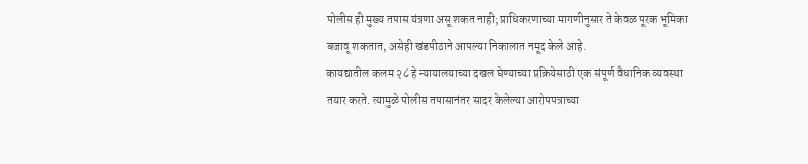पोलीस ही मुख्य तपास यंत्रणा असू शकत नाही; प्राधिकरणाच्या मागणीनुसार ते केवळ पूरक भूमिका बजावू शकतात, असेही खंडपीठाने आपल्या निकालात नमूद केले आहे.
कायद्यातील कलम २८ हे न्यायालयाच्या दखल घेण्याच्या प्रक्रियेसाठी एक संपूर्ण वैधानिक व्यवस्था तयार करते. त्यामुळे पोलीस तपासानंतर सादर केलेल्या आरोपपत्राच्या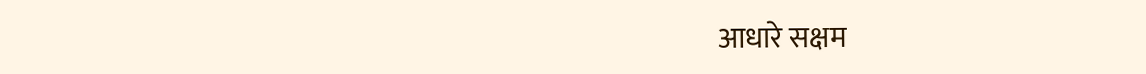आधारे सक्षम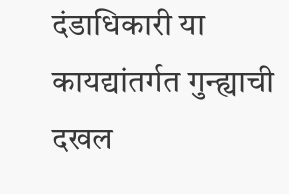दंडाधिकारी या कायद्यांतर्गत गुन्ह्याची दखल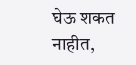घेऊ शकत नाहीत,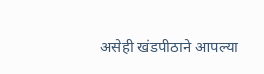असेही खंडपीठाने आपल्या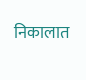निकालात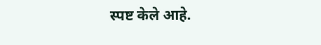स्पष्ट केले आहे.